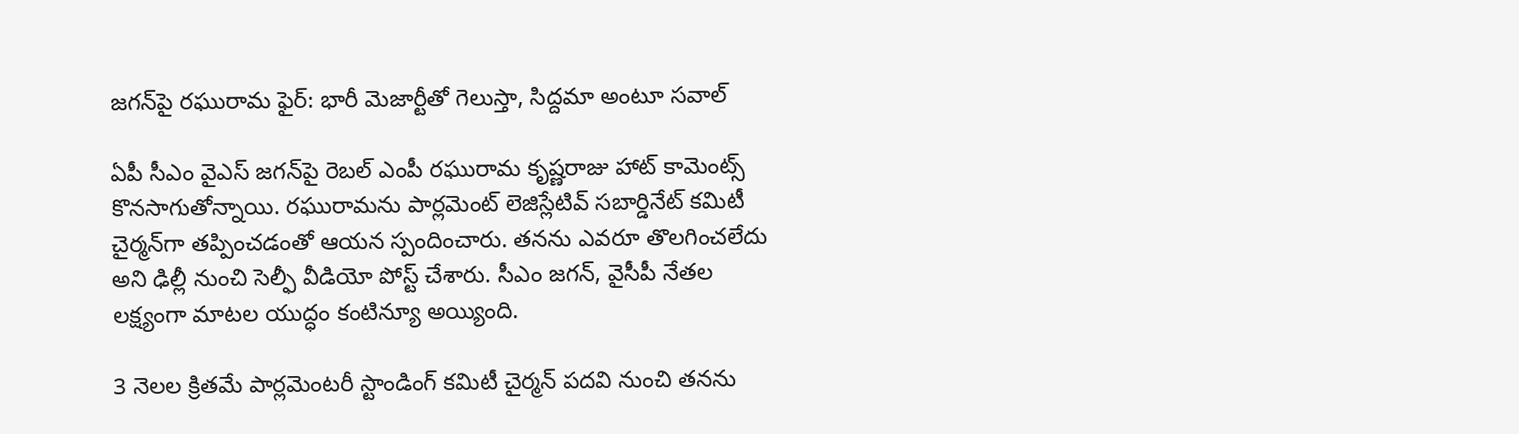జగన్‌పై రఘురామ ఫైర్: భారీ మెజార్టీతో గెలుస్తా, సిద్దమా అంటూ సవాల్

ఏపీ సీఎం వైఎస్ జగన్‌పై రెబల్ ఎంపీ రఘురామ కృష్ణరాజు హాట్ కామెంట్స్ కొనసాగుతోన్నాయి. రఘురామను పార్లమెంట్ లెజిస్లేటివ్ సబార్డినేట్ కమిటీ చైర్మన్‌గా తప్పించడంతో ఆయన స్పందించారు. తనను ఎవరూ తొలగించలేదు అని ఢిల్లీ నుంచి సెల్ఫీ వీడియో పోస్ట్ చేశారు. సీఎం జగన్, వైసీపీ నేతల లక్ష్యంగా మాటల యుద్ధం కంటిన్యూ అయ్యింది.

3 నెలల క్రితమే పార్లమెంటరీ స్టాండింగ్‌ కమిటీ చైర్మన్‌ పదవి నుంచి తనను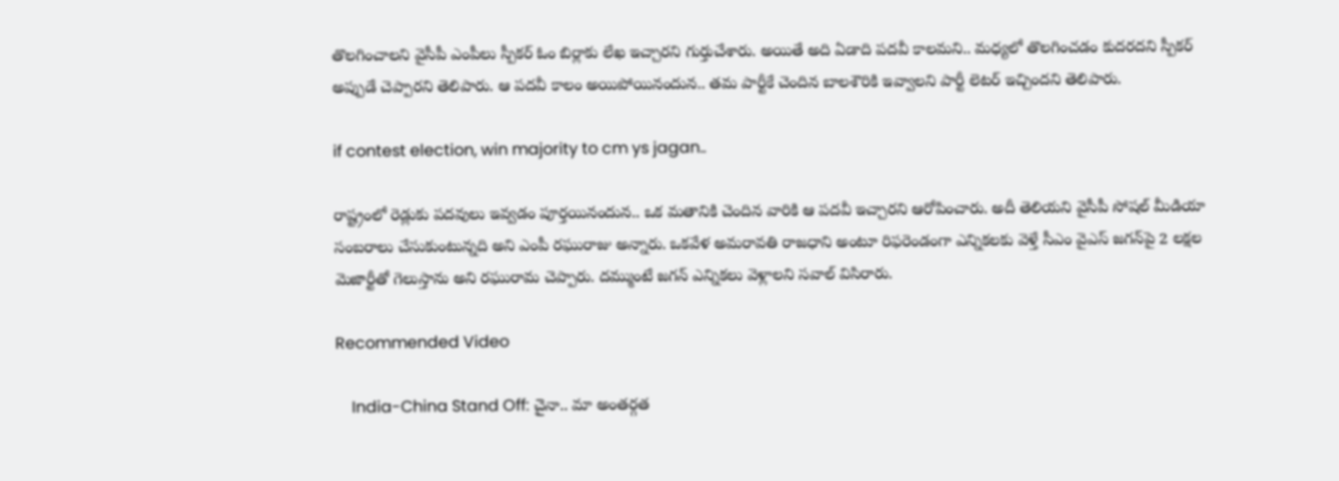తొలగించాలని వైసీపీ ఎంపీలు స్పీకర్ ఓం బిర్లాకు లేఖ ఇచ్చారని గుర్తుచేశారు. అయితే అది ఏడాది పదవీ కాలమని.. మధ్యలో తొలగించడం కుదరదని స్పీకర్ అప్పుడే చెప్పారని తెలిపారు. ఆ పదవీ కాలం అయిపోయినందున.. తమ పార్టీకే చెందిన బాలశౌరికి ఇవ్వాలని పార్టీ లెటర్ ఇచ్చిందని తెలిపారు.

if contest election, win majority to cm ys jagan..

రాష్ట్రంలో రెడ్లుకు పదవులు ఇవ్వడం పూర్తయినందున.. ఒక మతానికి చెందిన వారికి ఆ పదవీ ఇచ్చారని ఆరోపించారు. అదీ తెలియని వైసీపీ సోషల్ మీడియా సంబరాలు చేసుకుంటున్నది అని ఎంపీ రఘురాజు అన్నారు. ఒకవేళ అమరావతి రాజధాని అంటూ రిఫరెండంగా ఎన్నికలకు వెళ్తే సీఎం వైఎస్ జగన్‌పై 2 లక్షల మెజార్టీతో గెలుస్తాను అని రఘురామ చెప్పారు. దమ్ముంటే జగన్ ఎన్నికలు వెళ్లాలని సవాల్ విసిరారు.

Recommended Video

    India-China Stand Off: చైనా.. మా అంతర్గత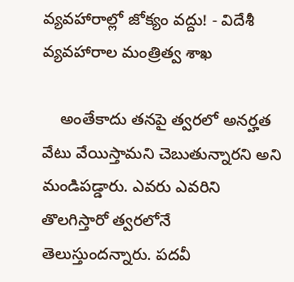వ్యవహారాల్లో జోక్యం వద్దు! - విదేశీ వ్యవహారాల మంత్రిత్వ శాఖ

    అంతేకాదు తనపై త్వరలో అనర్హత వేటు వేయిస్తామని చెబుతున్నారని అని మండిపడ్డారు. ఎవరు ఎవరిని తొలగిస్తారో త్వరలోనే తెలుస్తుందన్నారు. పదవీ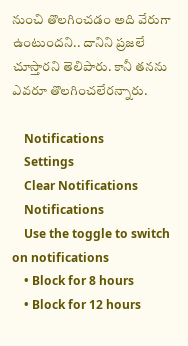నుంచి తొలగించడం అది వేరుగా ఉంటుందని.. దానిని ప్రజలే చూస్తారని తెలిపారు. కానీ తనను ఎవరూ తొలగించలేరన్నారు.

    Notifications
    Settings
    Clear Notifications
    Notifications
    Use the toggle to switch on notifications
    • Block for 8 hours
    • Block for 12 hours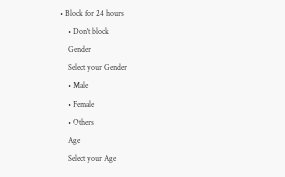• Block for 24 hours
    • Don't block
    Gender
    Select your Gender
    • Male
    • Female
    • Others
    Age
    Select your Age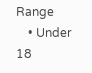Range
    • Under 18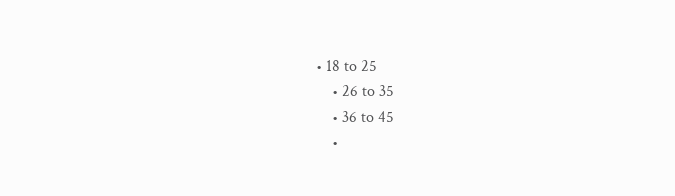• 18 to 25
    • 26 to 35
    • 36 to 45
    •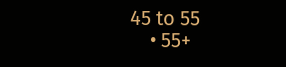45 to 55
    • 55+